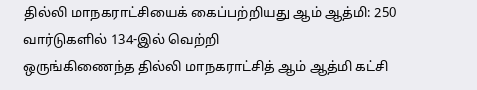தில்லி மாநகராட்சியைக் கைப்பற்றியது ஆம் ஆத்மி: 250 வார்டுகளில் 134-இல் வெற்றி
ஒருங்கிணைந்த தில்லி மாநகராட்சித் ஆம் ஆத்மி கட்சி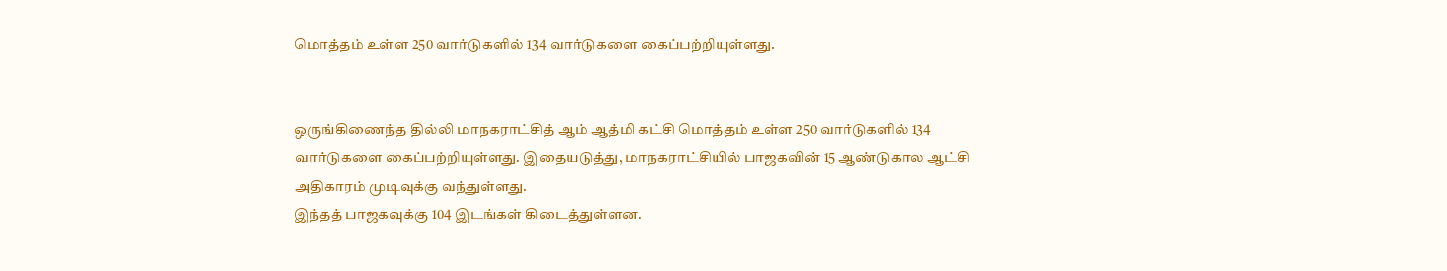மொத்தம் உள்ள 250 வார்டுகளில் 134 வார்டுகளை கைப்பற்றியுள்ளது.


ஒருங்கிணைந்த தில்லி மாநகராட்சித் ஆம் ஆத்மி கட்சி மொத்தம் உள்ள 250 வார்டுகளில் 134 வார்டுகளை கைப்பற்றியுள்ளது. இதையடுத்து, மாநகராட்சியில் பாஜகவின் 15 ஆண்டுகால ஆட்சி அதிகாரம் முடிவுக்கு வந்துள்ளது.
இந்தத் பாஜகவுக்கு 104 இடங்கள் கிடைத்துள்ளன.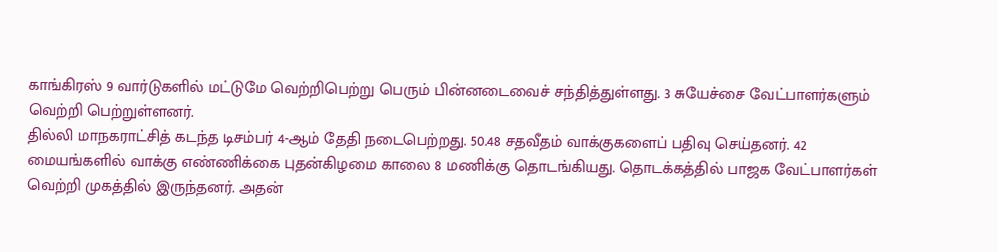காங்கிரஸ் 9 வார்டுகளில் மட்டுமே வெற்றிபெற்று பெரும் பின்னடைவைச் சந்தித்துள்ளது. 3 சுயேச்சை வேட்பாளர்களும் வெற்றி பெற்றுள்ளனர்.
தில்லி மாநகராட்சித் கடந்த டிசம்பர் 4-ஆம் தேதி நடைபெற்றது. 50.48 சதவீதம் வாக்குகளைப் பதிவு செய்தனர். 42 மையங்களில் வாக்கு எண்ணிக்கை புதன்கிழமை காலை 8 மணிக்கு தொடங்கியது. தொடக்கத்தில் பாஜக வேட்பாளர்கள் வெற்றி முகத்தில் இருந்தனர். அதன்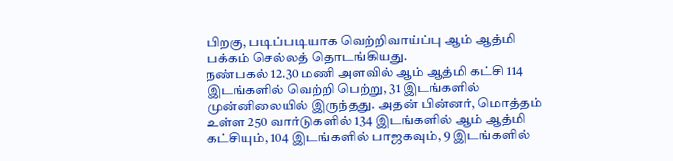பிறகு, படிப்படியாக வெற்றிவாய்ப்பு ஆம் ஆத்மி பக்கம் செல்லத் தொடங்கியது.
நண்பகல் 12.30 மணி அளவில் ஆம் ஆத்மி கட்சி 114 இடங்களில் வெற்றி பெற்று, 31 இடங்களில் முன்னிலையில் இருந்தது. அதன் பின்னர், மொத்தம் உள்ள 250 வார்டுகளில் 134 இடங்களில் ஆம் ஆத்மி கட்சியும், 104 இடங்களில் பாஜகவும், 9 இடங்களில்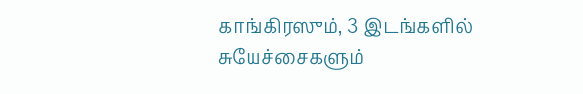காங்கிரஸும், 3 இடங்களில் சுயேச்சைகளும்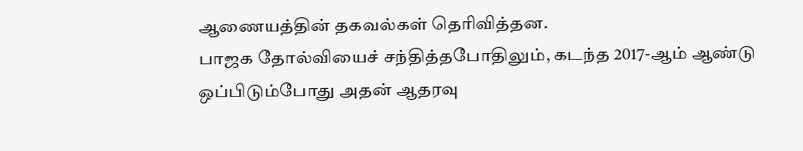ஆணையத்தின் தகவல்கள் தெரிவித்தன.
பாஜக தோல்வியைச் சந்தித்தபோதிலும், கடந்த 2017-ஆம் ஆண்டு ஒப்பிடும்போது அதன் ஆதரவு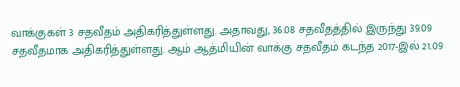வாக்குகள் 3 சதவீதம் அதிகரித்துள்ளது. அதாவது, 36.08 சதவீதத்தில் இருந்து 39.09 சதவீதமாக அதிகரித்துள்ளது. ஆம் ஆத்மியின் வாக்கு சதவீதம் கடந்த 2017-இல் 21.09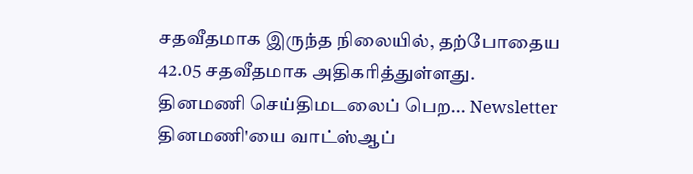சதவீதமாக இருந்த நிலையில், தற்போதைய 42.05 சதவீதமாக அதிகரித்துள்ளது.
தினமணி செய்திமடலைப் பெற... Newsletter
தினமணி'யை வாட்ஸ்ஆப்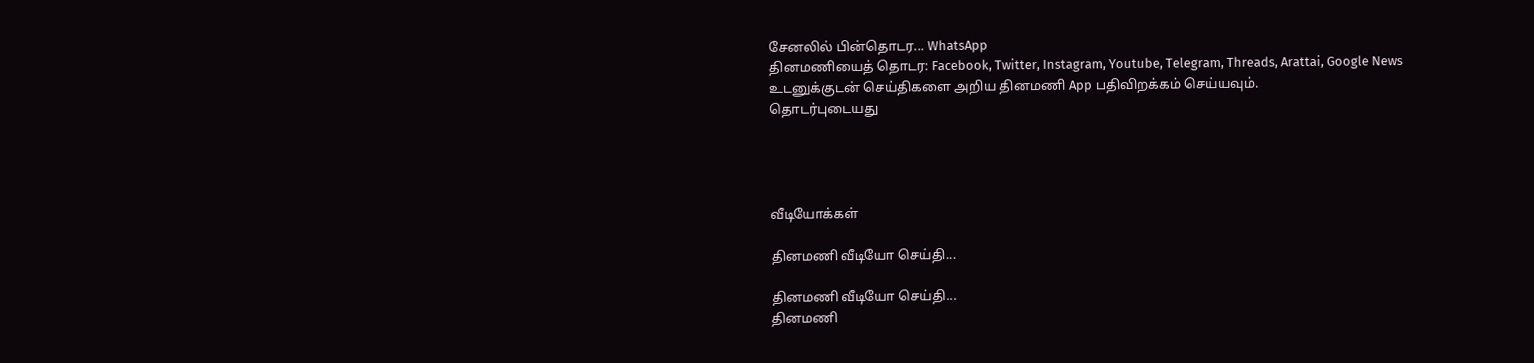சேனலில் பின்தொடர... WhatsApp
தினமணியைத் தொடர: Facebook, Twitter, Instagram, Youtube, Telegram, Threads, Arattai, Google News
உடனுக்குடன் செய்திகளை அறிய தினமணி App பதிவிறக்கம் செய்யவும்.
தொடர்புடையது




வீடியோக்கள்

தினமணி வீடியோ செய்தி...

தினமணி வீடியோ செய்தி...
தினமணி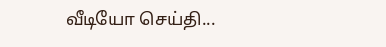வீடியோ செய்தி...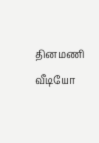தினமணி வீடியோ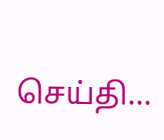செய்தி...